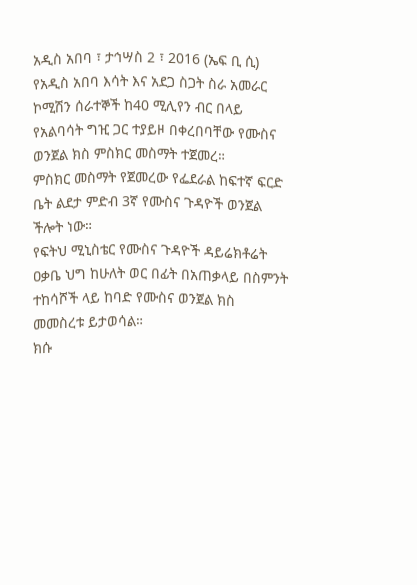አዲስ አበባ ፣ ታኅሣስ 2 ፣ 2016 (ኤፍ ቢ ሲ) የአዲስ አበባ እሳት እና አደጋ ስጋት ስራ አመራር ኮሚሽን ሰራተኞች ከ40 ሚሊየን ብር በላይ የአልባሳት ግዢ ጋር ተያይዞ በቀረበባቸው የሙስና ወንጀል ክስ ምስክር መስማት ተጀመረ።
ምስክር መስማት የጀመረው የፌደራል ከፍተኛ ፍርድ ቤት ልደታ ምድብ 3ኛ የሙስና ጉዳዮች ወንጀል ችሎት ነው።
የፍትህ ሚኒስቴር የሙስና ጉዳዮች ዳይሬክቶሬት ዐቃቤ ህግ ከሁለት ወር በፊት በአጠቃላይ በስምንት ተከሳሾች ላይ ከባድ የሙስና ወንጀል ክስ መመስረቱ ይታወሳል።
ክሱ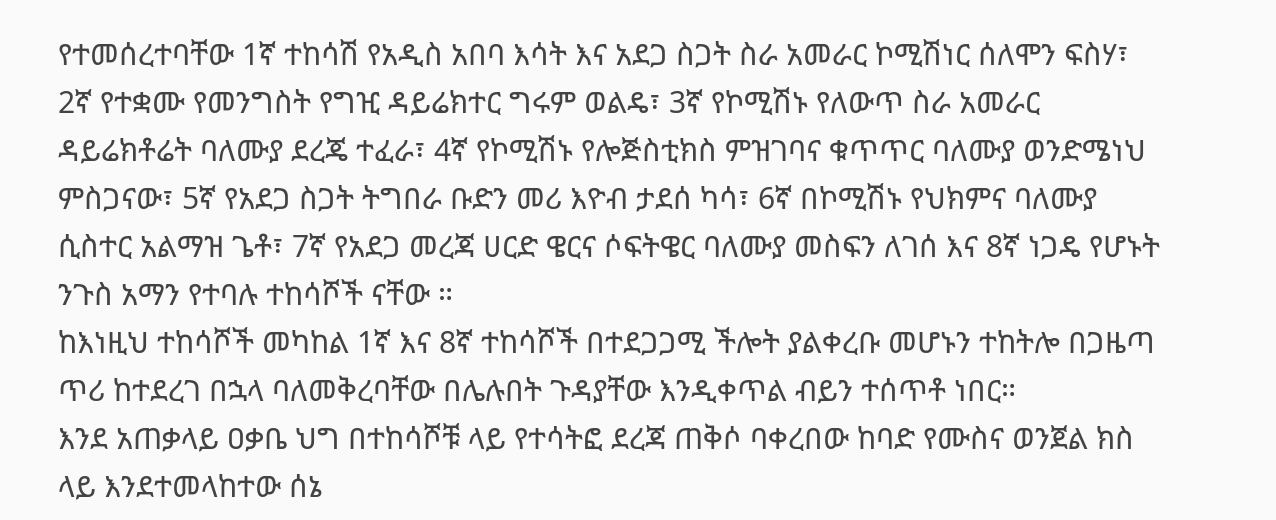የተመሰረተባቸው 1ኛ ተከሳሽ የአዲስ አበባ እሳት እና አደጋ ስጋት ስራ አመራር ኮሚሽነር ሰለሞን ፍስሃ፣ 2ኛ የተቋሙ የመንግስት የግዢ ዳይሬክተር ግሩም ወልዴ፣ 3ኛ የኮሚሽኑ የለውጥ ስራ አመራር ዳይሬክቶሬት ባለሙያ ደረጄ ተፈራ፣ 4ኛ የኮሚሽኑ የሎጅስቲክስ ምዝገባና ቁጥጥር ባለሙያ ወንድሜነህ ምስጋናው፣ 5ኛ የአደጋ ስጋት ትግበራ ቡድን መሪ እዮብ ታደሰ ካሳ፣ 6ኛ በኮሚሽኑ የህክምና ባለሙያ ሲስተር አልማዝ ጌቶ፣ 7ኛ የአደጋ መረጃ ሀርድ ዌርና ሶፍትዌር ባለሙያ መስፍን ለገሰ እና 8ኛ ነጋዴ የሆኑት ንጉስ አማን የተባሉ ተከሳሾች ናቸው ።
ከእነዚህ ተከሳሾች መካከል 1ኛ እና 8ኛ ተከሳሾች በተደጋጋሚ ችሎት ያልቀረቡ መሆኑን ተከትሎ በጋዜጣ ጥሪ ከተደረገ በኋላ ባለመቅረባቸው በሌሉበት ጉዳያቸው እንዲቀጥል ብይን ተሰጥቶ ነበር።
እንደ አጠቃላይ ዐቃቤ ህግ በተከሳሾቹ ላይ የተሳትፎ ደረጃ ጠቅሶ ባቀረበው ከባድ የሙስና ወንጀል ክስ ላይ እንደተመላከተው ሰኔ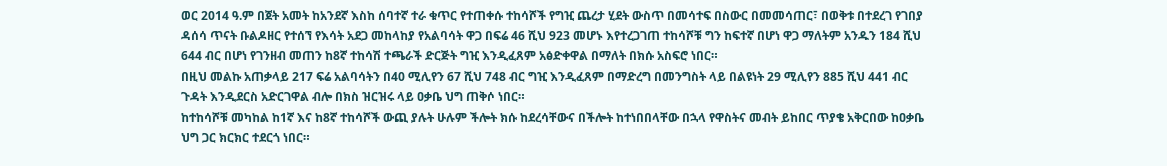ወር 2014 ዓ.ም በጀት አመት ከአንደኛ እስከ ሰባተኛ ተራ ቁጥር የተጠቀሱ ተከሳሾች የግዢ ጨረታ ሂደት ውስጥ በመሳተፍ በስውር በመመሳጠር፣ በወቅቱ በተደረገ የገበያ ዳሰሳ ጥናት ቡልዶዘር የተሰኘ የእሳት አደጋ መከላከያ የአልባሳት ዋጋ በፍሬ 46 ሺህ 923 መሆኑ እየተረጋገጠ ተከሳሾቹ ግን ከፍተኛ በሆነ ዋጋ ማለትም አንዱን 184 ሺህ 644 ብር በሆነ የገንዘብ መጠን ከ8ኛ ተከሳሽ ተጫራች ድርጅት ግዢ እንዲፈጸም አፅድቀዋል በማለት በክሱ አስፍሮ ነበር።
በዚህ መልኩ አጠቃላይ 217 ፍሬ አልባሳትን በ40 ሚሊየን 67 ሺህ 748 ብር ግዢ እንዲፈጸም በማድረግ በመንግስት ላይ በልዩነት 29 ሚሊየን 885 ሺህ 441 ብር ጉዳት እንዲደርስ አድርገዋል ብሎ በክስ ዝርዝሩ ላይ ዐቃቤ ህግ ጠቅሶ ነበር።
ከተከሳሾቹ መካከል ከ1ኛ እና ከ8ኛ ተከሳሾች ውጪ ያሉት ሁሉም ችሎት ክሱ ከደረሳቸውና በችሎት ከተነበበላቸው በኋላ የዋስትና መብት ይከበር ጥያቄ አቅርበው ከዐቃቤ ህግ ጋር ክርክር ተደርጎ ነበር።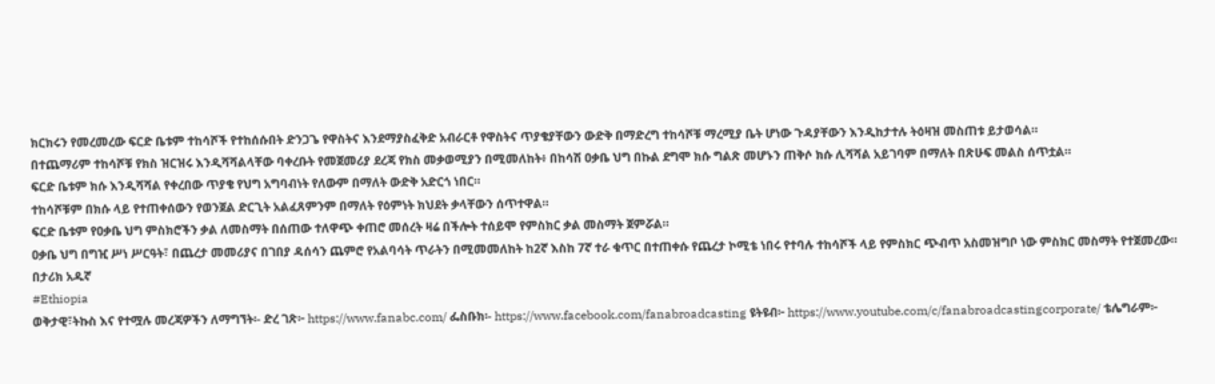ክርክሩን የመረመረው ፍርድ ቤቱም ተከሳሾች የተከሰሱበት ድንጋጌ የዋስትና እንደማያስፈቅድ አብራርቶ የዋስትና ጥያቄያቸውን ውድቅ በማድረግ ተከሳሾቹ ማረሚያ ቤት ሆነው ጉዳያቸውን እንዲከታተሉ ትዕዛዝ መስጠቱ ይታወሳል።
በተጨማሪም ተከሳሾቹ የክስ ዝርዝሩ እንዲሻሻልላቸው ባቀረቡት የመጀመሪያ ደረጃ የክስ መቃወሚያን በሚመለከት፥ በከሳሽ ዐቃቤ ህግ በኩል ደግሞ ክሱ ግልጽ መሆኑን ጠቅሶ ክሱ ሊሻሻል አይገባም በማለት በጽሁፍ መልስ ሰጥቷል።
ፍርድ ቤቱም ክሱ እንዲሻሻል የቀረበው ጥያቄ የህግ አግባብነት የለውም በማለት ውድቅ አድርጎ ነበር።
ተከሳሾቹም በክሱ ላይ የተጠቀሰውን የወንጀል ድርጊት አልፈጸምንም በማለት የዕምነት ክህደት ቃላቸውን ሰጥተዋል።
ፍርድ ቤቱም የዐቃቤ ህግ ምስክሮችን ቃል ለመስማት በሰጠው ተለዋጭ ቀጠሮ መሰረት ዛሬ በችሎት ተሰይሞ የምስክር ቃል መስማት ጀምሯል።
ዐቃቤ ህግ በግዢ ሥነ ሥርዓት፣ በጨረታ መመሪያና በገበያ ዳሰሳን ጨምሮ የአልባሳት ጥራትን በሚመመለከት ከ2ኛ እስከ 7ኛ ተራ ቁጥር በተጠቀሱ የጨረታ ኮሚቴ ነበሩ የተባሉ ተከሳሾች ላይ የምስክር ጭብጥ አስመዝግቦ ነው ምስክር መስማት የተጀመረው።
በታሪክ አዱኛ
#Ethiopia
ወቅታዊ፣ትኩስ እና የተሟሉ መረጃዎችን ለማግኘት፡- ድረ ገጽ፦ https://www.fanabc.com/ ፌስቡክ፡- https://www.facebook.com/fanabroadcasting ዩትዩብ፦ https://www.youtube.com/c/fanabroadcastingcorporate/ ቴሌግራም፦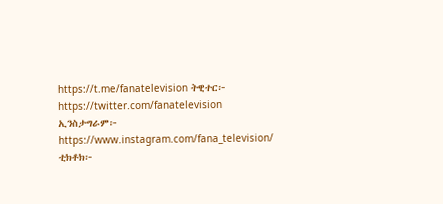https://t.me/fanatelevision ትዊተር፦ https://twitter.com/fanatelevision ኢንስታግራም፦ https://www.instagram.com/fana_television/ ቲክቶክ፦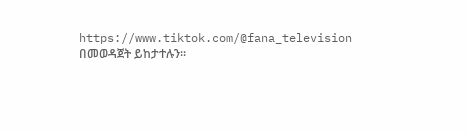https://www.tiktok.com/@fana_television በመወዳጀት ይከታተሉን፡፡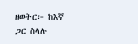ዘወትር፦ ከእኛ ጋር ስላሉ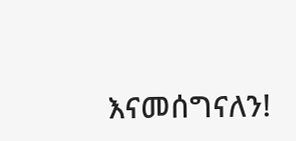እናመሰግናለን!